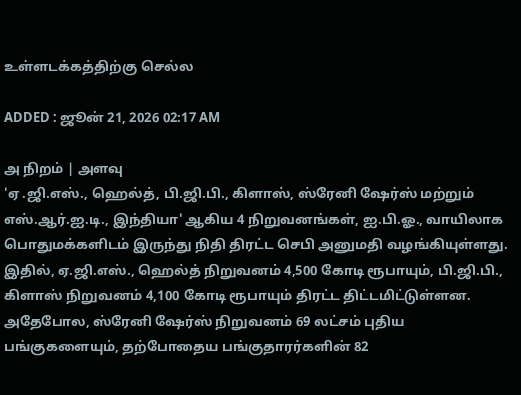உள்ளடக்கத்திற்கு செல்ல

ADDED : ஜூன் 21, 2026 02:17 AM

அ நிறம் | அளவு
'ஏ .ஜி.எஸ்., ஹெல்த், பி.ஜி.பி., கிளாஸ், ஸ்ரேனி ஷேர்ஸ் மற்றும் எஸ்.ஆர்.ஐ.டி., இந்தியா' ஆகிய 4 நிறுவனங்கள், ஐ.பி.ஓ., வாயிலாக பொதுமக்களிடம் இருந்து நிதி திரட்ட செபி அனுமதி வழங்கியுள்ளது.
இதில், ஏ.ஜி.எஸ்., ஹெல்த் நிறுவனம் 4,500 கோடி ரூபாயும், பி.ஜி.பி., கிளாஸ் நிறுவனம் 4,100 கோடி ரூபாயும் திரட்ட திட்டமிட்டுள்ளன. அதேபோல, ஸ்ரேனி ஷேர்ஸ் நிறுவனம் 69 லட்சம் புதிய பங்குகளையும், தற்போதைய பங்குதாரர்களின் 82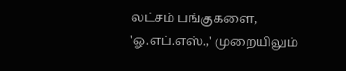லட்சம் பங்குகளை, 'ஓ.எப்.எஸ்.,' முறையிலும்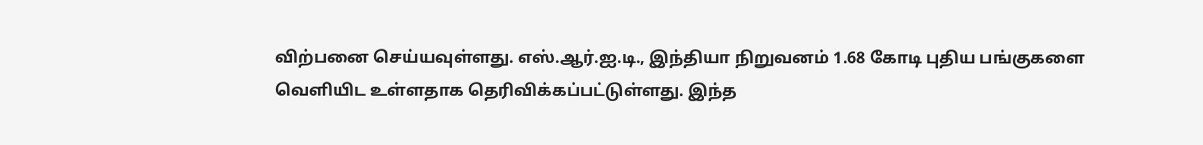விற்பனை செய்யவுள்ளது. எஸ்.ஆர்.ஐ.டி., இந்தியா நிறுவனம் 1.68 கோடி புதிய பங்குகளை வெளியிட உள்ளதாக தெரிவிக்கப்பட்டுள்ளது. இந்த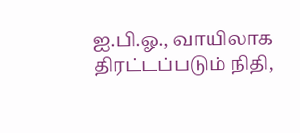ஐ.பி.ஓ., வாயிலாக திரட்டப்படும் நிதி,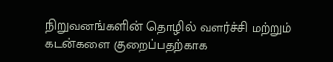நிறுவனங்களின் தொழில் வளர்ச்சி மற்றும் கடன்களை குறைப்பதற்காக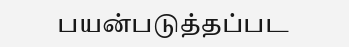பயன்படுத்தப்பட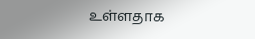உள்ளதாக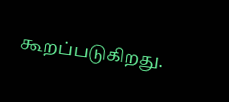கூறப்படுகிறது.